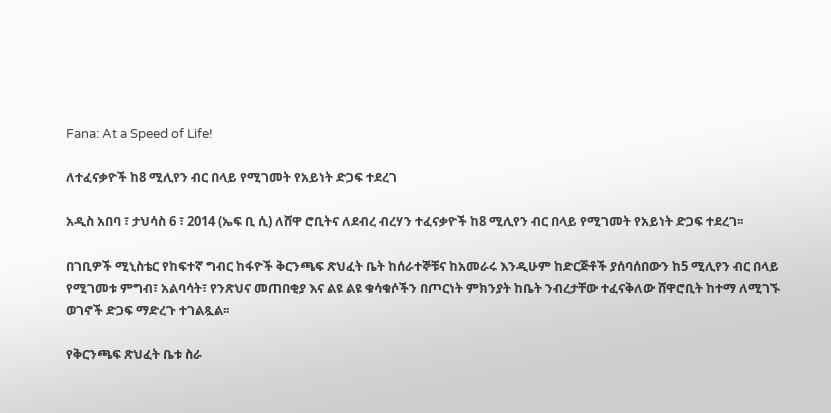Fana: At a Speed of Life!

ለተፈናቃዮች ከ8 ሚሊየን ብር በላይ የሚገመት የአይነት ድጋፍ ተደረገ

አዲስ አበባ ፣ ታህሳስ 6 ፣ 2014 (ኤፍ ቢ ሲ) ለሸዋ ሮቢትና ለደብረ ብረሃን ተፈናቃዮች ከ8 ሚሊየን ብር በላይ የሚገመት የአይነት ድጋፍ ተደረገ፡፡

በገቢዎች ሚኒስቴር የከፍተኛ ግብር ከፋዮች ቅርንጫፍ ጽህፈት ቤት ከሰራተኞቹና ከአመራሩ እንዲሁም ከድርጅቶች ያሰባሰበውን ከ5 ሚሊየን ብር በላይ የሚገመቱ ምግብ፣ አልባሳት፣ የንጽህና መጠበቂያ እና ልዩ ልዩ ቁሳቁሶችን በጦርነት ምክንያት ከቤት ንብረታቸው ተፈናቅለው ሸዋሮቢት ከተማ ለሚገኙ ወገኖች ድጋፍ ማድረጉ ተገልጿል፡፡

የቅርንጫፍ ጽህፈት ቤቱ ስራ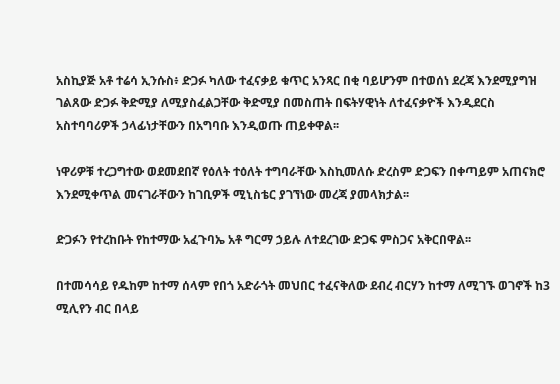አስኪያጅ አቶ ተሬሳ ኢንሱስ፥ ድጋፉ ካለው ተፈናቃይ ቁጥር አንጻር በቂ ባይሆንም በተወሰነ ደረጃ እንደሚያግዝ ገልጸው ድጋፉ ቅድሚያ ለሚያስፈልጋቸው ቅድሚያ በመስጠት በፍትሃዊነት ለተፈናቃዮች እንዲደርስ አስተባባሪዎች ኃላፊነታቸውን በአግባቡ እንዲወጡ ጠይቀዋል፡፡

ነዋሪዎቹ ተረጋግተው ወደመደበኛ የዕለት ተዕለት ተግባራቸው እስኪመለሱ ድረስም ድጋፍን በቀጣይም አጠናክሮ እንደሚቀጥል መናገራቸውን ከገቢዎች ሚኒስቴር ያገኘነው መረጃ ያመላክታል፡፡

ድጋፉን የተረከቡት የከተማው አፈጉባኤ አቶ ግርማ ኃይሉ ለተደረገው ድጋፍ ምስጋና አቅርበዋል፡፡

በተመሳሳይ የዱከም ከተማ ሰላም የበጎ አድራጎት መህበር ተፈናቅለው ደብረ ብርሃን ከተማ ለሚገኙ ወገኖች ከ3 ሚሊየን ብር በላይ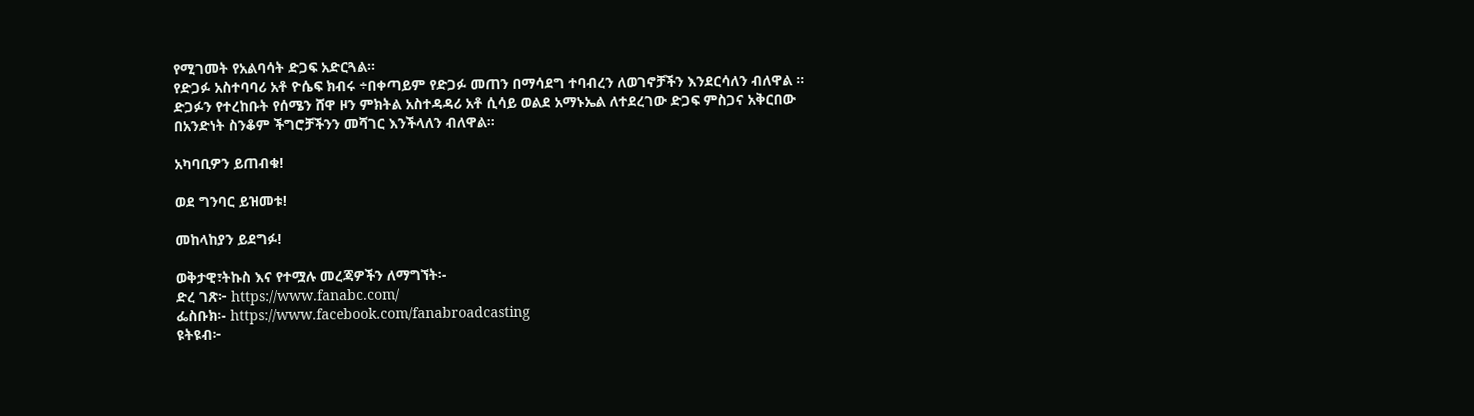የሚገመት የአልባሳት ድጋፍ አድርጓል፡፡
የድጋፉ አስተባባሪ አቶ ዮሴፍ ክብሩ ÷በቀጣይም የድጋፉ መጠን በማሳደግ ተባብረን ለወገኖቻችን እንደርሳለን ብለዋል ፡፡
ድጋፉን የተረከቡት የሰሜን ሸዋ ዞን ምክትል አስተዳዳሪ አቶ ሲሳይ ወልደ አማኑኤል ለተደረገው ድጋፍ ምስጋና አቅርበው በአንድነት ስንቆም ችግሮቻችንን መሻገር እንችላለን ብለዋል፡፡

አካባቢዎን ይጠብቁ!

ወደ ግንባር ይዝመቱ!

መከላከያን ይደግፉ!

ወቅታዊ፣ትኩስ እና የተሟሉ መረጃዎችን ለማግኘት፡-
ድረ ገጽ፦ https://www.fanabc.com/
ፌስቡክ፡- https://www.facebook.com/fanabroadcasting
ዩትዩብ፦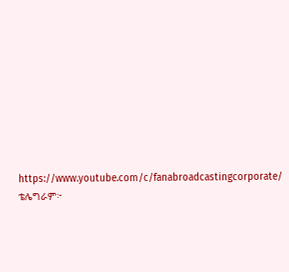https://www.youtube.com/c/fanabroadcastingcorporate/
ቴሌግራም፦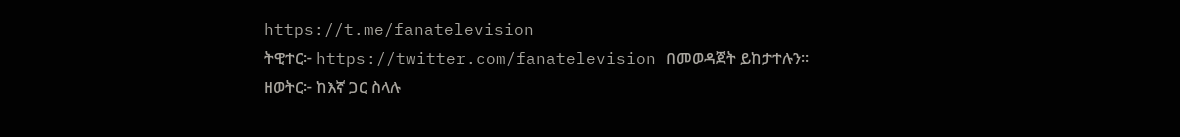https://t.me/fanatelevision
ትዊተር፦ https://twitter.com/fanatelevision በመወዳጀት ይከታተሉን፡፡
ዘወትር፦ ከእኛ ጋር ስላሉ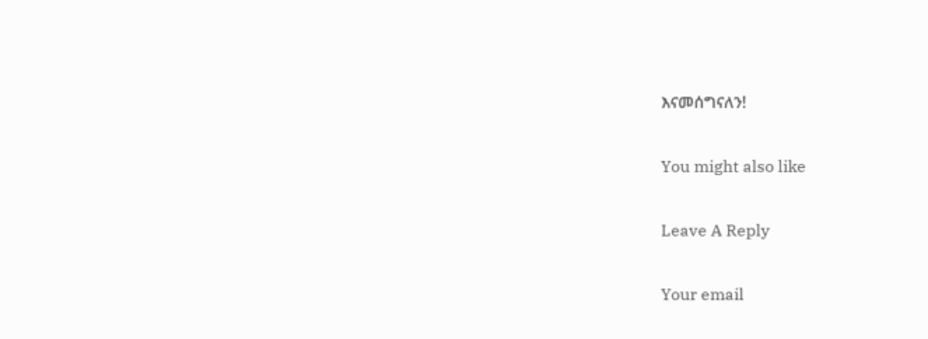እናመሰግናለን!

You might also like

Leave A Reply

Your email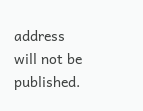address will not be published.